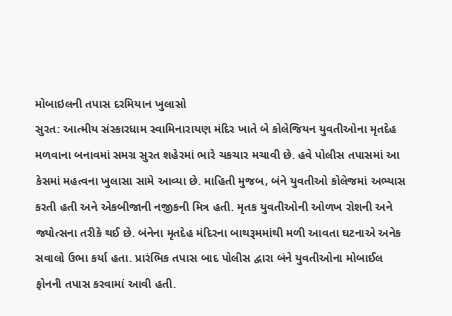મોબાઇલની તપાસ દરમિયાન ખુલાસો
સુરત: આત્મીય સંસ્કારધામ સ્વામિનારાયણ મંદિર ખાતે બે કોલેજિયન યુવતીઓના મૃતદેહ મળવાના બનાવમાં સમગ્ર સુરત શહેરમાં ભારે ચકચાર મચાવી છે. હવે પોલીસ તપાસમાં આ કેસમાં મહત્વના ખુલાસા સામે આવ્યા છે. માહિતી મુજબ, બંને યુવતીઓ કોલેજમાં અભ્યાસ કરતી હતી અને એકબીજાની નજીકની મિત્ર હતી. મૃતક યુવતીઓની ઓળખ રોશની અને જ્યોત્સના તરીકે થઈ છે. બંનેના મૃતદેહ મંદિરના બાથરૂમમાંથી મળી આવતા ઘટનાએ અનેક સવાલો ઉભા કર્યા હતા. પ્રારંભિક તપાસ બાદ પોલીસ દ્વારા બંને યુવતીઓના મોબાઈલ ફોનની તપાસ કરવામાં આવી હતી.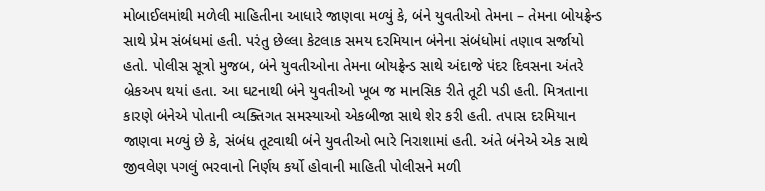મોબાઈલમાંથી મળેલી માહિતીના આધારે જાણવા મળ્યું કે, બંને યુવતીઓ તેમના – તેમના બોયફ્રેન્ડ સાથે પ્રેમ સંબંધમાં હતી. પરંતુ છેલ્લા કેટલાક સમય દરમિયાન બંનેના સંબંધોમાં તણાવ સર્જાયો હતો. પોલીસ સૂત્રો મુજબ, બંને યુવતીઓના તેમના બોયફ્રેન્ડ સાથે અંદાજે પંદર દિવસના અંતરે બ્રેકઅપ થયાં હતા. આ ઘટનાથી બંને યુવતીઓ ખૂબ જ માનસિક રીતે તૂટી પડી હતી. મિત્રતાના કારણે બંનેએ પોતાની વ્યક્તિગત સમસ્યાઓ એકબીજા સાથે શેર કરી હતી. તપાસ દરમિયાન જાણવા મળ્યું છે કે, સંબંધ તૂટવાથી બંને યુવતીઓ ભારે નિરાશામાં હતી. અંતે બંનેએ એક સાથે જીવલેણ પગલું ભરવાનો નિર્ણય કર્યો હોવાની માહિતી પોલીસને મળી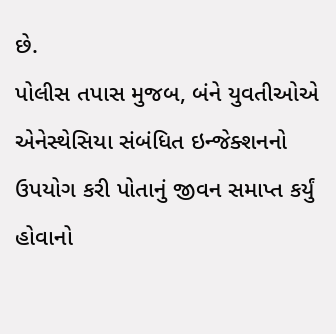છે.
પોલીસ તપાસ મુજબ, બંને યુવતીઓએ એનેસ્થેસિયા સંબંધિત ઇન્જેક્શનનો ઉપયોગ કરી પોતાનું જીવન સમાપ્ત કર્યું હોવાનો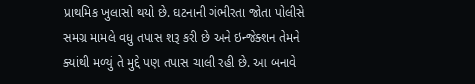પ્રાથમિક ખુલાસો થયો છે. ઘટનાની ગંભીરતા જોતા પોલીસે સમગ્ર મામલે વધુ તપાસ શરૂ કરી છે અને ઇન્જેક્શન તેમને ક્યાંથી મળ્યું તે મુદ્દે પણ તપાસ ચાલી રહી છે. આ બનાવે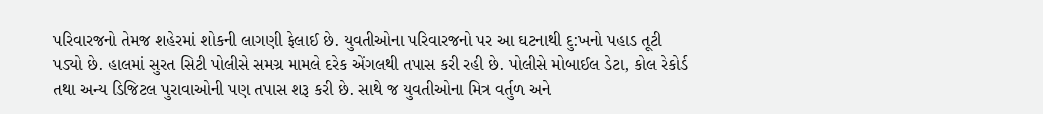પરિવારજનો તેમજ શહેરમાં શોકની લાગણી ફેલાઈ છે. યુવતીઓના પરિવારજનો પર આ ઘટનાથી દુ:ખનો પહાડ તૂટી પડ્યો છે. હાલમાં સુરત સિટી પોલીસે સમગ્ર મામલે દરેક એંગલથી તપાસ કરી રહી છે. પોલીસે મોબાઈલ ડેટા, કોલ રેકોર્ડ તથા અન્ય ડિજિટલ પુરાવાઓની પણ તપાસ શરૂ કરી છે. સાથે જ યુવતીઓના મિત્ર વર્તુળ અને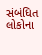સંબંધિત લોકોના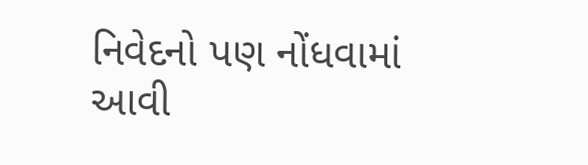નિવેદનો પણ નોંધવામાં આવી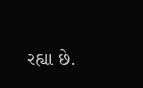રહ્યા છે.